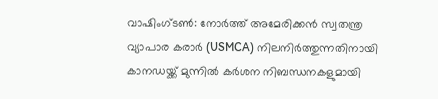വാഷിംഗ്ടൺ: നോർത്ത് അമേരിക്കൻ സ്വതന്ത്ര വ്യാപാര കരാർ (USMCA) നിലനിർത്തുന്നതിനായി കാനഡയ്ക്ക് മുന്നിൽ കർശന നിബന്ധനകളുമായി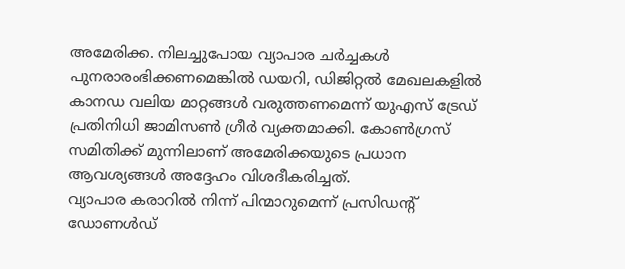അമേരിക്ക. നിലച്ചുപോയ വ്യാപാര ചർച്ചകൾ പുനരാരംഭിക്കണമെങ്കിൽ ഡയറി, ഡിജിറ്റൽ മേഖലകളിൽ കാനഡ വലിയ മാറ്റങ്ങൾ വരുത്തണമെന്ന് യുഎസ് ട്രേഡ് പ്രതിനിധി ജാമിസൺ ഗ്രീർ വ്യക്തമാക്കി. കോൺഗ്രസ് സമിതിക്ക് മുന്നിലാണ് അമേരിക്കയുടെ പ്രധാന ആവശ്യങ്ങൾ അദ്ദേഹം വിശദീകരിച്ചത്.
വ്യാപാര കരാറിൽ നിന്ന് പിന്മാറുമെന്ന് പ്രസിഡന്റ് ഡോണൾഡ്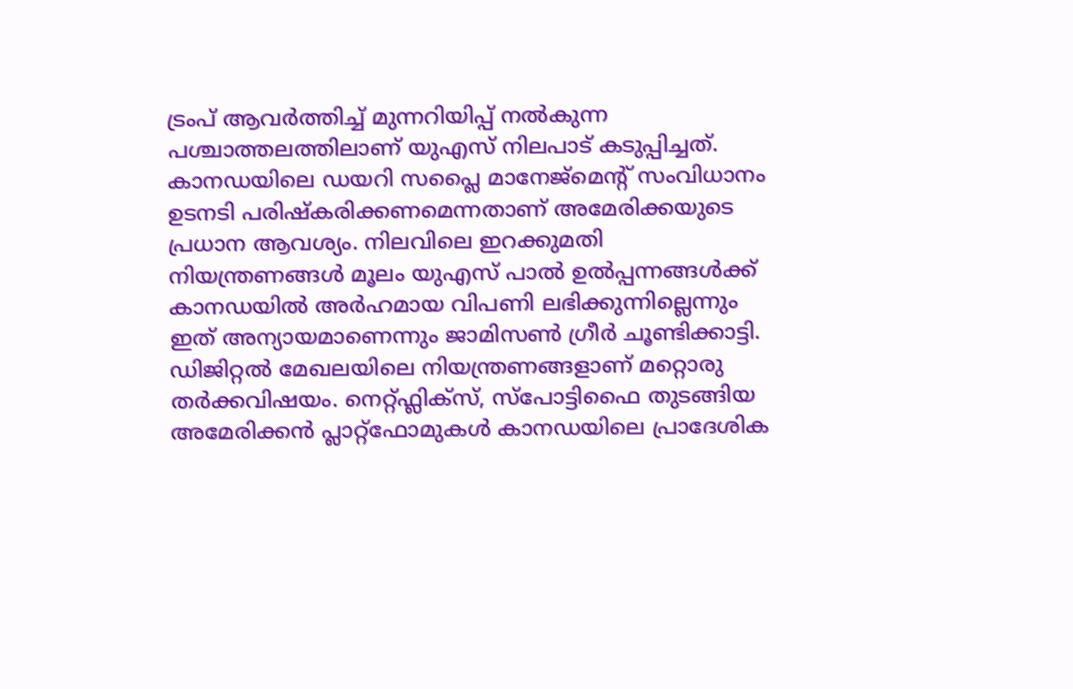ട്രംപ് ആവർത്തിച്ച് മുന്നറിയിപ്പ് നൽകുന്ന പശ്ചാത്തലത്തിലാണ് യുഎസ് നിലപാട് കടുപ്പിച്ചത്. കാനഡയിലെ ഡയറി സപ്ലൈ മാനേജ്മെന്റ് സംവിധാനം ഉടനടി പരിഷ്കരിക്കണമെന്നതാണ് അമേരിക്കയുടെ പ്രധാന ആവശ്യം. നിലവിലെ ഇറക്കുമതി നിയന്ത്രണങ്ങൾ മൂലം യുഎസ് പാൽ ഉൽപ്പന്നങ്ങൾക്ക് കാനഡയിൽ അർഹമായ വിപണി ലഭിക്കുന്നില്ലെന്നും ഇത് അന്യായമാണെന്നും ജാമിസൺ ഗ്രീർ ചൂണ്ടിക്കാട്ടി.
ഡിജിറ്റൽ മേഖലയിലെ നിയന്ത്രണങ്ങളാണ് മറ്റൊരു തർക്കവിഷയം. നെറ്റ്ഫ്ലിക്സ്, സ്പോട്ടിഫൈ തുടങ്ങിയ അമേരിക്കൻ പ്ലാറ്റ്ഫോമുകൾ കാനഡയിലെ പ്രാദേശിക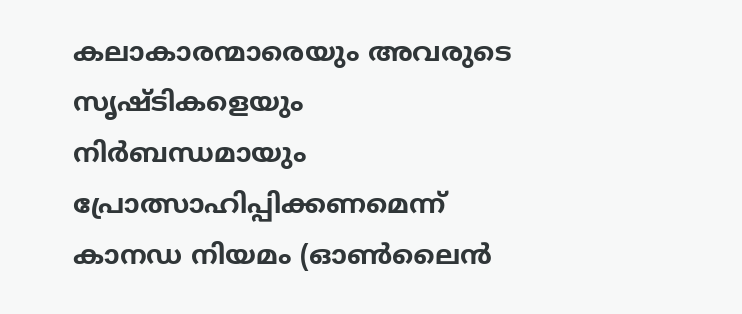കലാകാരന്മാരെയും അവരുടെ സൃഷ്ടികളെയും നിർബന്ധമായും പ്രോത്സാഹിപ്പിക്കണമെന്ന് കാനഡ നിയമം (ഓൺലൈൻ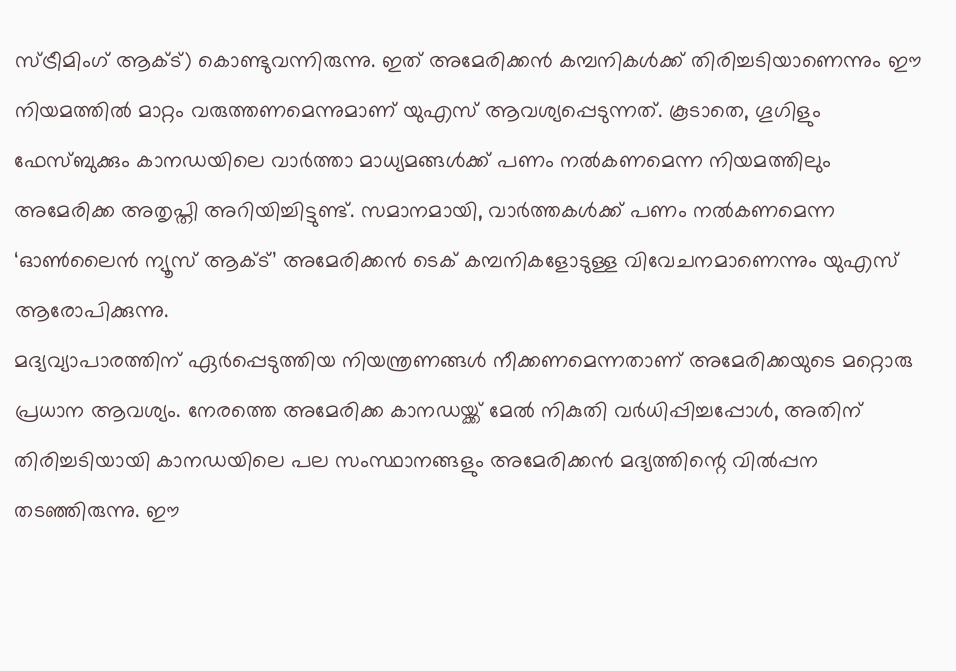സ്ട്രീമിംഗ് ആക്ട്) കൊണ്ടുവന്നിരുന്നു. ഇത് അമേരിക്കൻ കമ്പനികൾക്ക് തിരിച്ചടിയാണെന്നും ഈ നിയമത്തിൽ മാറ്റം വരുത്തണമെന്നുമാണ് യുഎസ് ആവശ്യപ്പെടുന്നത്. കൂടാതെ, ഗൂഗിളും ഫേസ്ബുക്കും കാനഡയിലെ വാർത്താ മാധ്യമങ്ങൾക്ക് പണം നൽകണമെന്ന നിയമത്തിലും അമേരിക്ക അതൃപ്തി അറിയിച്ചിട്ടുണ്ട്. സമാനമായി, വാർത്തകൾക്ക് പണം നൽകണമെന്ന ‘ഓൺലൈൻ ന്യൂസ് ആക്ട്’ അമേരിക്കൻ ടെക് കമ്പനികളോടുള്ള വിവേചനമാണെന്നും യുഎസ് ആരോപിക്കുന്നു.
മദ്യവ്യാപാരത്തിന് ഏർപ്പെടുത്തിയ നിയന്ത്രണങ്ങൾ നീക്കണമെന്നതാണ് അമേരിക്കയുടെ മറ്റൊരു പ്രധാന ആവശ്യം. നേരത്തെ അമേരിക്ക കാനഡയ്ക്ക് മേൽ നികുതി വർധിപ്പിച്ചപ്പോൾ, അതിന് തിരിച്ചടിയായി കാനഡയിലെ പല സംസ്ഥാനങ്ങളും അമേരിക്കൻ മദ്യത്തിന്റെ വിൽപ്പന തടഞ്ഞിരുന്നു. ഈ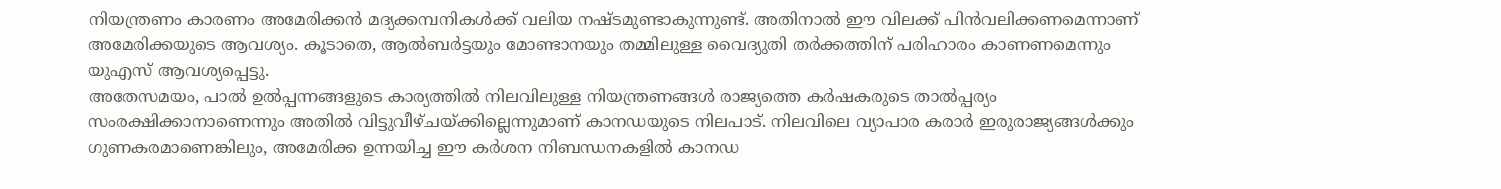നിയന്ത്രണം കാരണം അമേരിക്കൻ മദ്യക്കമ്പനികൾക്ക് വലിയ നഷ്ടമുണ്ടാകുന്നുണ്ട്. അതിനാൽ ഈ വിലക്ക് പിൻവലിക്കണമെന്നാണ് അമേരിക്കയുടെ ആവശ്യം. കൂടാതെ, ആൽബർട്ടയും മോണ്ടാനയും തമ്മിലുള്ള വൈദ്യുതി തർക്കത്തിന് പരിഹാരം കാണണമെന്നും യുഎസ് ആവശ്യപ്പെട്ടു.
അതേസമയം, പാൽ ഉൽപ്പന്നങ്ങളുടെ കാര്യത്തിൽ നിലവിലുള്ള നിയന്ത്രണങ്ങൾ രാജ്യത്തെ കർഷകരുടെ താൽപ്പര്യം സംരക്ഷിക്കാനാണെന്നും അതിൽ വിട്ടുവീഴ്ചയ്ക്കില്ലെന്നുമാണ് കാനഡയുടെ നിലപാട്. നിലവിലെ വ്യാപാര കരാർ ഇരുരാജ്യങ്ങൾക്കും ഗുണകരമാണെങ്കിലും, അമേരിക്ക ഉന്നയിച്ച ഈ കർശന നിബന്ധനകളിൽ കാനഡ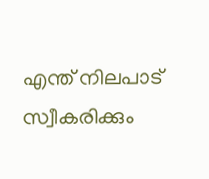എന്ത് നിലപാട് സ്വീകരിക്കും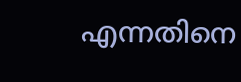എന്നതിനെ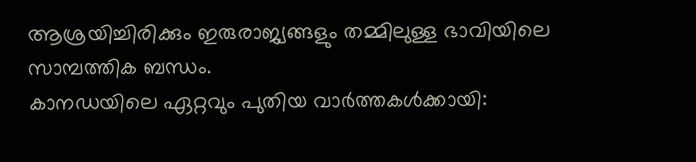ആശ്രയിച്ചിരിക്കും ഇരുരാജ്യങ്ങളും തമ്മിലുള്ള ഭാവിയിലെ സാമ്പത്തിക ബന്ധം.
കാനഡയിലെ ഏറ്റവും പുതിയ വാർത്തകൾക്കായി: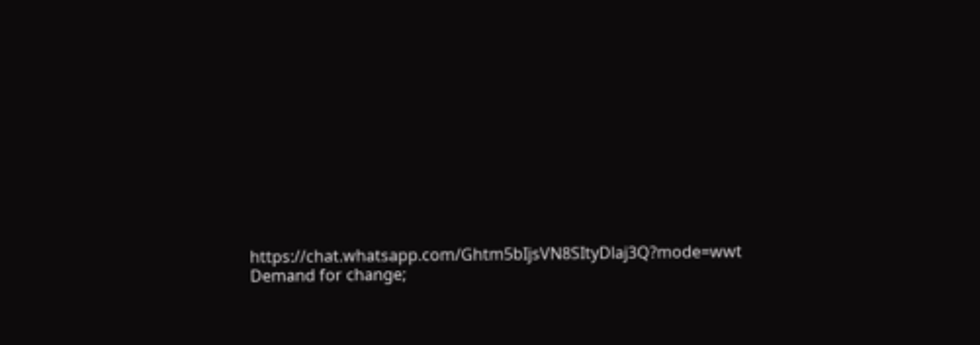https://chat.whatsapp.com/Ghtm5bIjsVN8SItyDlaj3Q?mode=wwt
Demand for change;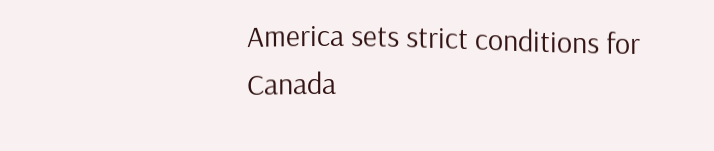America sets strict conditions for Canada